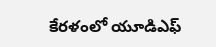కేరళంలో యూడిఎఫ్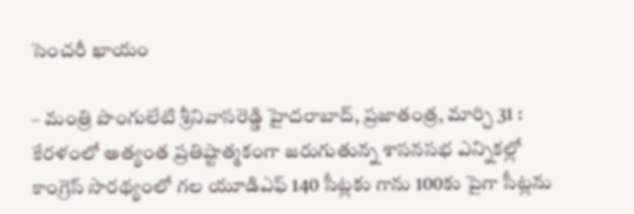సెంచరీ ఖాయం

– మంత్రి పొంగులేటి శ్రీనివాసరెడ్డి హైదరాబాద్, ప్రజాతంత్ర, మార్చి 31 : కేరళంలో అత్యంత ప్రతిష్టాత్మకంగా జరుగుతున్న శాసనసభ ఎన్నికల్లో కాంగ్రెస్ సారథ్యంలో గల యూడిఎఫ్ 140 సీట్లకు గాను 100కు పైగా సీట్లను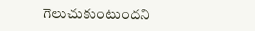గెలుచుకుంటుందని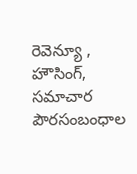రెవెన్యూ , హౌసింగ్, సమాచార పౌరసంబంధాల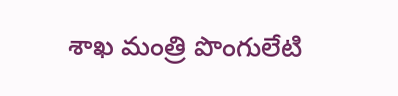శాఖ మంత్రి పొంగులేటి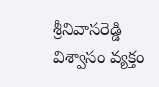శ్రీనివాసరెడ్డి విశ్వాసం వ్యక్తం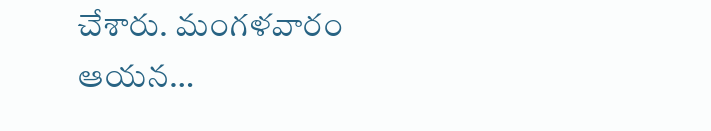చేశారు. మంగళవారం ఆయన…